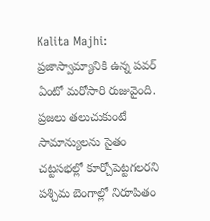Kalita Majhi: ప్రజాస్వామ్యానికి ఉన్న పవర్ ఏంటో మరోసారి రుజువైంది. ప్రజలు తలుచుకుంటే సామాన్యులను సైతం చట్టసభల్లో కూర్చోపెట్టగలరని పశ్చిమ బెంగాల్లో నిరూపితం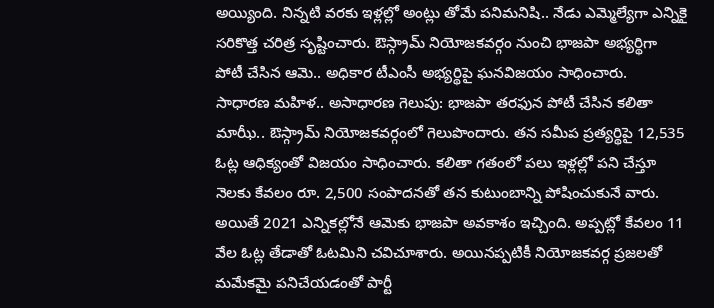అయ్యింది. నిన్నటి వరకు ఇళ్లల్లో అంట్లు తోమే పనిమనిషి.. నేడు ఎమ్మెల్యేగా ఎన్నికై సరికొత్త చరిత్ర సృష్టించారు. ఔస్గ్రామ్ నియోజకవర్గం నుంచి భాజపా అభ్యర్థిగా పోటీ చేసిన ఆమె.. అధికార టీఎంసీ అభ్యర్థిపై ఘనవిజయం సాధించారు.
సాధారణ మహిళ.. అసాధారణ గెలుపు: భాజపా తరఫున పోటీ చేసిన కలితా మాఝీ.. ఔస్గ్రామ్ నియోజకవర్గంలో గెలుపొందారు. తన సమీప ప్రత్యర్థిపై 12,535 ఓట్ల ఆధిక్యంతో విజయం సాధించారు. కలితా గతంలో పలు ఇళ్లల్లో పని చేస్తూ నెలకు కేవలం రూ. 2,500 సంపాదనతో తన కుటుంబాన్ని పోషించుకునే వారు. అయితే 2021 ఎన్నికల్లోనే ఆమెకు భాజపా అవకాశం ఇచ్చింది. అప్పట్లో కేవలం 11 వేల ఓట్ల తేడాతో ఓటమిని చవిచూశారు. అయినప్పటికీ నియోజకవర్గ ప్రజలతో మమేకమై పనిచేయడంతో పార్టీ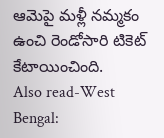ఆమెపై మళ్లీ నమ్మకం ఉంచి రెండోసారి టికెట్ కేటాయించింది.
Also read-West Bengal: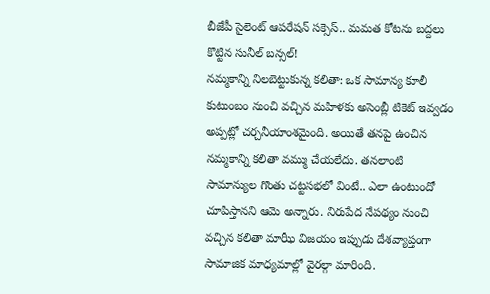బీజేపీ సైలెంట్ ఆపరేషన్ సక్సెస్.. మమత కోటను బద్దలు కొట్టిన సునీల్ బన్సల్!
నమ్మకాన్ని నిలబెట్టుకున్న కలితా: ఒక సామాన్య కూలీ కుటుంబం నుంచి వచ్చిన మహిళకు అసెంబ్లీ టికెట్ ఇవ్వడం అప్పట్లో చర్చనీయాంశమైంది. అయితే తనపై ఉంచిన నమ్మకాన్ని కలితా వమ్ము చేయలేదు. తనలాంటి సామాన్యుల గొంతు చట్టసభలో వింటే.. ఎలా ఉంటుందో చూపిస్తానని ఆమె అన్నారు. నిరుపేద నేపథ్యం నుంచి వచ్చిన కలితా మాఝీ విజయం ఇప్పుడు దేశవ్యాప్తంగా సామాజిక మాధ్యమాల్లో వైరల్గా మారింది.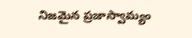నిజమైన ప్రజాస్వామ్యం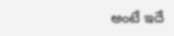అంటే ఇదే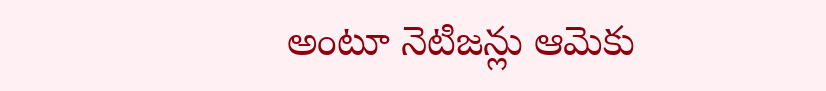అంటూ నెటిజన్లు ఆమెకు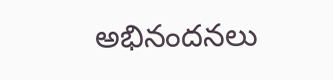అభినందనలు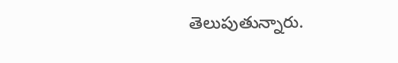తెలుపుతున్నారు.